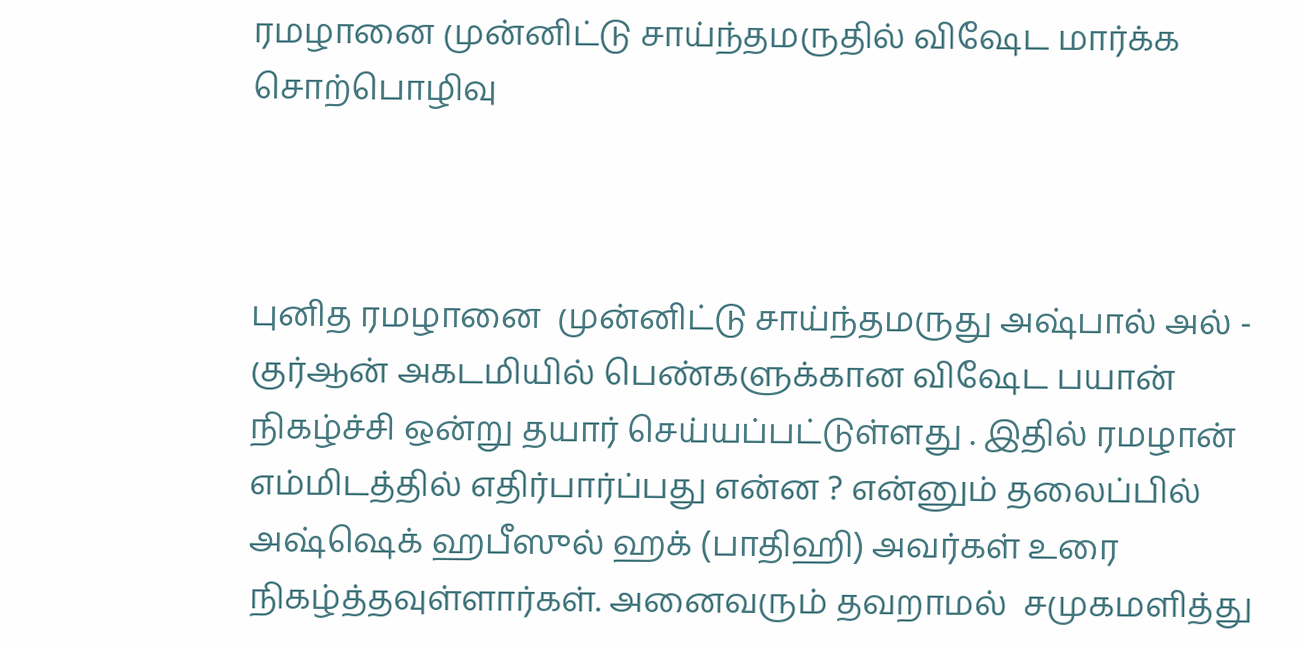ரமழானை முன்னிட்டு சாய்ந்தமருதில் விஷேட மார்க்க சொற்பொழிவு



புனித ரமழானை  முன்னிட்டு சாய்ந்தமருது அஷ்பால் அல் - குர்ஆன் அகடமியில் பெண்களுக்கான விஷேட பயான் நிகழ்ச்சி ஒன்று தயார் செய்யப்பட்டுள்ளது . இதில் ரமழான் எம்மிடத்தில் எதிர்பார்ப்பது என்ன ? என்னும் தலைப்பில் அஷ்ஷெக் ஹபீஸுல் ஹக் (பாதிஹி) அவர்கள் உரை நிகழ்த்தவுள்ளார்கள். அனைவரும் தவறாமல்  சமுகமளித்து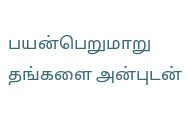பயன்பெறுமாறு தங்களை அன்புடன்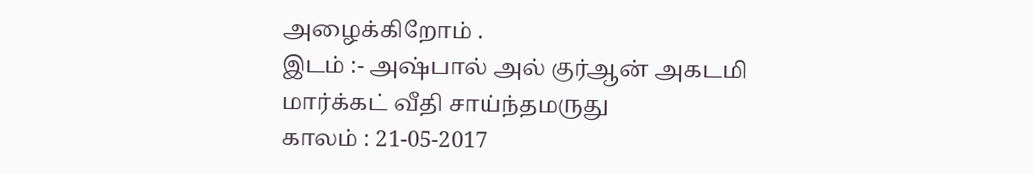அழைக்கிறோம் .
இடம் :- அஷ்பால் அல் குர்ஆன் அகடமி
மார்க்கட் வீதி சாய்ந்தமருது
காலம் : 21-05-2017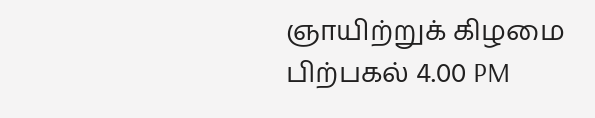ஞாயிற்றுக் கிழமை
பிற்பகல் 4.00 PM